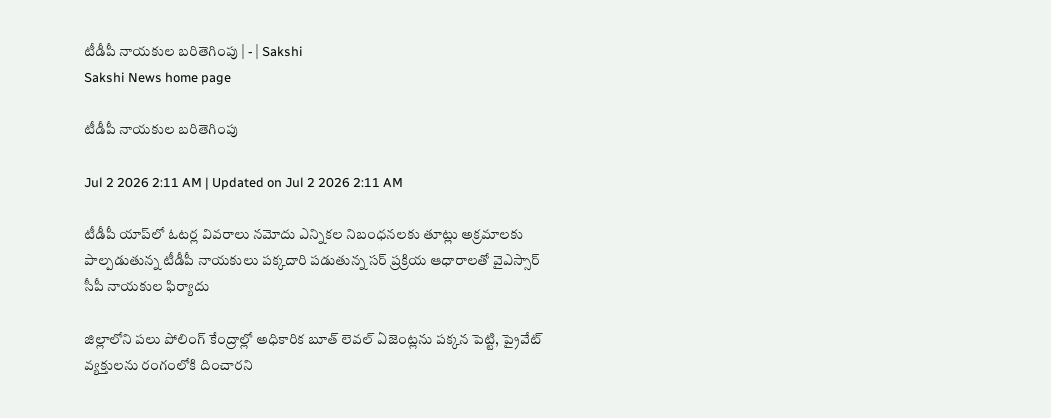టీడీపీ నాయకుల బరితెగింపు | - | Sakshi
Sakshi News home page

టీడీపీ నాయకుల బరితెగింపు

Jul 2 2026 2:11 AM | Updated on Jul 2 2026 2:11 AM

టీడీపీ యాప్‌లో ఓటర్ల వివరాలు నమోదు ఎన్నికల నిబంధనలకు తూట్లు అక్రమాలకు పాల్పడుతున్న టీడీపీ నాయకులు పక్కదారి పడుతున్న సర్‌ ప్రక్రియ ఆధారాలతో వైఎస్సార్‌ సీపీ నాయకుల ఫిర్యాదు

జిల్లాలోని పలు పోలింగ్‌ కేంద్రాల్లో అధికారిక బూత్‌ లెవల్‌ ఏజెంట్లను పక్కన పెట్టి, ప్రైవేట్‌ వ్యక్తులను రంగంలోకి దించారని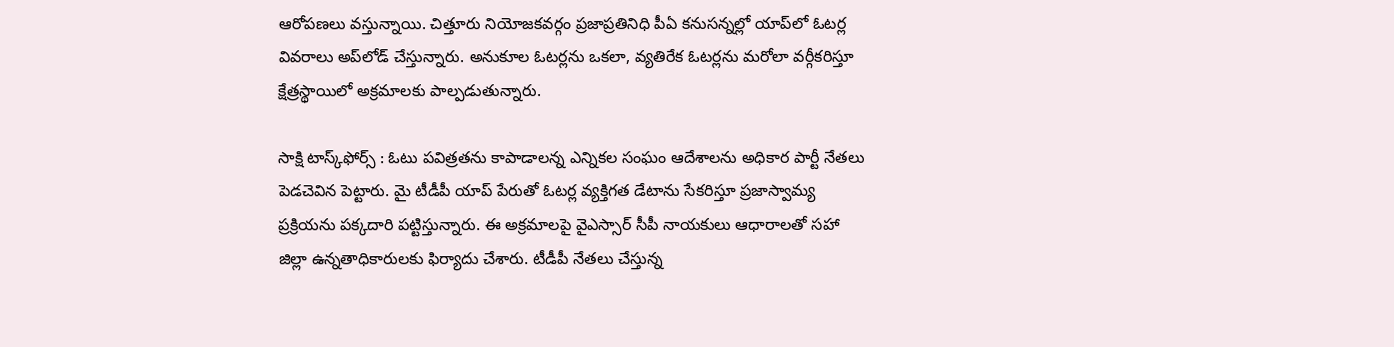ఆరోపణలు వస్తున్నాయి. చిత్తూరు నియోజకవర్గం ప్రజాప్రతినిధి పీఏ కనుసన్నల్లో యాప్‌లో ఓటర్ల వివరాలు అప్‌లోడ్‌ చేస్తున్నారు. అనుకూల ఓటర్లను ఒకలా, వ్యతిరేక ఓటర్లను మరోలా వర్గీకరిస్తూ క్షేత్రస్థాయిలో అక్రమాలకు పాల్పడుతున్నారు.

సాక్షి టాస్క్‌ఫోర్స్‌ : ఓటు పవిత్రతను కాపాడాలన్న ఎన్నికల సంఘం ఆదేశాలను అధికార పార్టీ నేతలు పెడచెవిన పెట్టారు. మై టీడీపీ యాప్‌ పేరుతో ఓటర్ల వ్యక్తిగత డేటాను సేకరిస్తూ ప్రజాస్వామ్య ప్రక్రియను పక్కదారి పట్టిస్తున్నారు. ఈ అక్రమాలపై వైఎస్సార్‌ సీపీ నాయకులు ఆధారాలతో సహా జిల్లా ఉన్నతాధికారులకు ఫిర్యాదు చేశారు. టీడీపీ నేతలు చేస్తున్న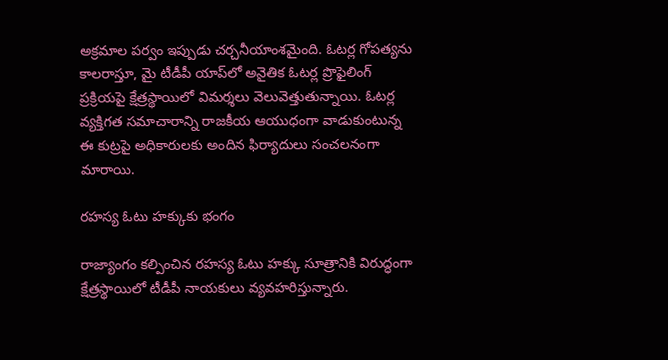అక్రమాల పర్వం ఇప్పుడు చర్చనీయాంశమైంది. ఓటర్ల గోపత్యను కాలరాస్తూ, మై టీడీపీ యాప్‌లో అనైతిక ఓటర్ల ప్రొఫైలింగ్‌ ప్రక్రియపై క్షేత్రస్థాయిలో విమర్శలు వెలువెత్తుతున్నాయి. ఓటర్ల వ్యక్తిగత సమాచారాన్ని రాజకీయ ఆయుధంగా వాడుకుంటున్న ఈ కుట్రపై అధికారులకు అందిన ఫిర్యాదులు సంచలనంగా మారాయి.

రహస్య ఓటు హక్కుకు భంగం

రాజ్యాంగం కల్పించిన రహస్య ఓటు హక్కు సూత్రానికి విరుద్ధంగా క్షేత్రస్థాయిలో టీడీపీ నాయకులు వ్యవహరిస్తున్నారు.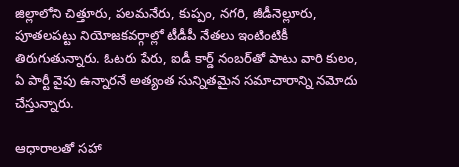జిల్లాలోని చిత్తూరు, పలమనేరు, కుప్పం, నగరి, జీడీనెల్లూరు, పూతలపట్టు నియోజకవర్గాల్లో టీడీపీ నేతలు ఇంటింటికీ తిరుగుతున్నారు. ఓటరు పేరు, ఐడీ కార్డ్‌ నంబర్‌తో పాటు వారి కులం, ఏ పార్టీ వైపు ఉన్నారనే అత్యంత సున్నితమైన సమాచారాన్ని నమోదు చేస్తున్నారు.

ఆధారాలతో సహా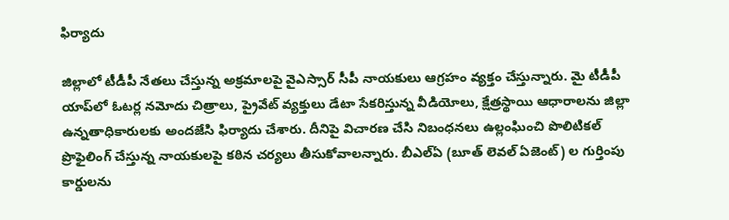ఫిర్యాదు

జిల్లాలో టీడీపీ నేతలు చేస్తున్న అక్రమాలపై వైఎస్సార్‌ సీపీ నాయకులు ఆగ్రహం వ్యక్తం చేస్తున్నారు. మై టీడీపీ యాప్‌లో ఓటర్ల నమోదు చిత్రాలు, ప్రైవేట్‌ వ్యక్తులు డేటా సేకరిస్తున్న వీడియోలు, క్షేత్రస్థాయి ఆధారాలను జిల్లా ఉన్నతాధికారులకు అందజేసి ఫిర్యాదు చేశారు. దీనిపై విచారణ చేసి నిబంధనలు ఉల్లంఘించి పొలిటికల్‌ ప్రొఫైలింగ్‌ చేస్తున్న నాయకులపై కఠిన చర్యలు తీసుకోవాలన్నారు. బీఎల్‌ఏ (బూత్‌ లెవల్‌ ఏజెంట్‌) ల గుర్తింపు కార్డులను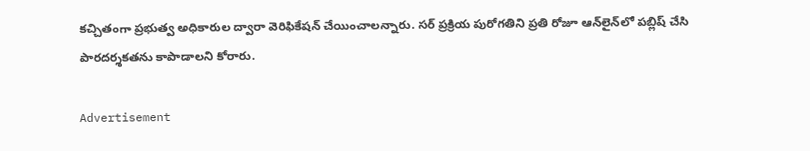కచ్చితంగా ప్రభుత్వ అధికారుల ద్వారా వెరిఫికేషన్‌ చేయించాలన్నారు. సర్‌ ప్రక్రియ పురోగతిని ప్రతి రోజూ ఆన్‌లైన్‌లో పబ్లిష్‌ చేసి పారదర్శకతను కాపాడాలని కోరారు.

Advertisement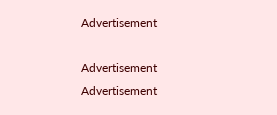Advertisement

Advertisement
Advertisement